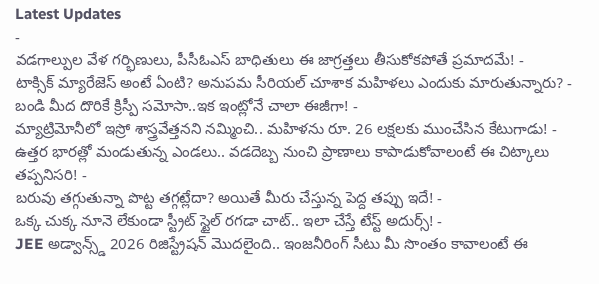Latest Updates
-
వడగాల్పుల వేళ గర్భిణులు, పీసీఓఎస్ బాధితులు ఈ జాగ్రత్తలు తీసుకోకపోతే ప్రమాదమే! -
టాక్సిక్ మ్యారేజెస్ అంటే ఏంటి? అనుపమ సీరియల్ చూశాక మహిళలు ఎందుకు మారుతున్నారు? -
బండి మీద దొరికే క్రిస్పీ సమోసా..ఇక ఇంట్లోనే చాలా ఈజీగా! -
మ్యాట్రిమోనీలో ఇస్రో శాస్త్రవేత్తనని నమ్మించి.. మహిళను రూ. 26 లక్షలకు ముంచేసిన కేటుగాడు! -
ఉత్తర భారత్లో మండుతున్న ఎండలు.. వడదెబ్బ నుంచి ప్రాణాలు కాపాడుకోవాలంటే ఈ చిట్కాలు తప్పనిసరి! -
బరువు తగ్గుతున్నా పొట్ట తగ్గట్లేదా? అయితే మీరు చేస్తున్న పెద్ద తప్పు ఇదే! -
ఒక్క చుక్క నూనె లేకుండా స్ట్రీట్ స్టైల్ రగడా చాట్.. ఇలా చేస్తే టేస్ట్ అదుర్స్! -
JEE అడ్వాన్స్డ్ 2026 రిజిస్ట్రేషన్ మొదలైంది.. ఇంజనీరింగ్ సీటు మీ సొంతం కావాలంటే ఈ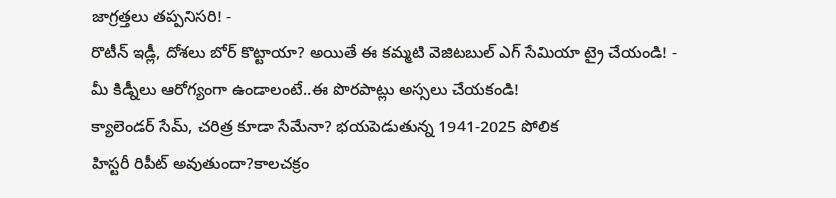జాగ్రత్తలు తప్పనిసరి! -
రొటీన్ ఇడ్లీ, దోశలు బోర్ కొట్టాయా? అయితే ఈ కమ్మటి వెజిటబుల్ ఎగ్ సేమియా ట్రై చేయండి! -
మీ కిడ్నీలు ఆరోగ్యంగా ఉండాలంటే..ఈ పొరపాట్లు అస్సలు చేయకండి!
క్యాలెండర్ సేమ్, చరిత్ర కూడా సేమేనా? భయపెడుతున్న 1941-2025 పోలిక
హిస్టరీ రిపీట్ అవుతుందా?కాలచక్రం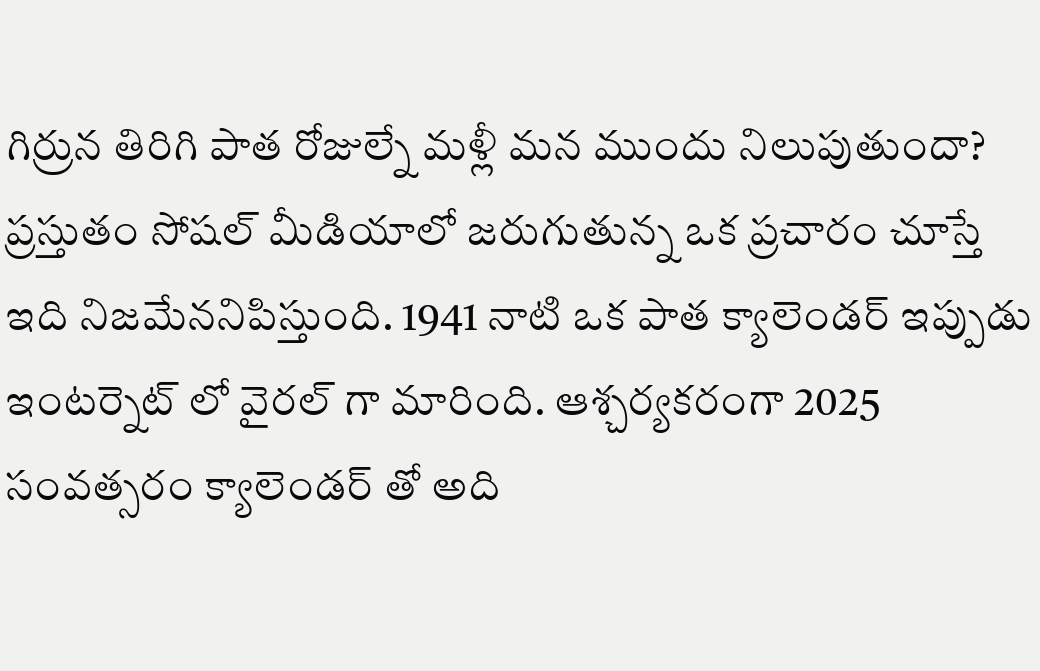గిర్రున తిరిగి పాత రోజుల్నే మళ్లీ మన ముందు నిలుపుతుందా? ప్రస్తుతం సోషల్ మీడియాలో జరుగుతున్న ఒక ప్రచారం చూస్తే ఇది నిజమేననిపిస్తుంది. 1941 నాటి ఒక పాత క్యాలెండర్ ఇప్పుడు ఇంటర్నెట్ లో వైరల్ గా మారింది. ఆశ్చర్యకరంగా 2025 సంవత్సరం క్యాలెండర్ తో అది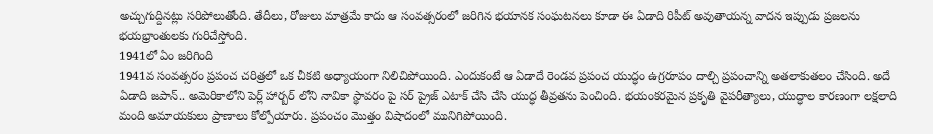అచ్చుగుద్దినట్లు సరిపోలుతోంది. తేదీలు, రోజులు మాత్రమే కాదు ఆ సంవత్సరంలో జరిగిన భయానక సంఘటనలు కూడా ఈ ఏడాది రిపీట్ అవుతాయన్న వాదన ఇప్పుడు ప్రజలను భయభ్రాంతులకు గురిచేస్తోంది.
1941లో ఏం జరిగింది
1941వ సంవత్సరం ప్రపంచ చరిత్రలో ఒక చీకటి అధ్యాయంగా నిలిచిపోయింది. ఎందుకంటే ఆ ఏడాదే రెండవ ప్రపంచ యుద్ధం ఉగ్రరూపం దాల్చి ప్రపంచాన్ని అతలాకుతలం చేసింది. అదే ఏడాది జపాన్.. అమెరికాలోని పెర్ల్ హార్బర్ లోని నావికా స్థావరం పై సర్ ప్రైజ్ ఎటాక్ చేసి చేసి యుద్ధ తీవ్రతను పెంచింది. భయంకరమైన ప్రకృతి వైపరీత్యాలు, యుద్ధాల కారణంగా లక్షలాది మంది అమాయకులు ప్రాణాలు కోల్పోయారు. ప్రపంచం మొత్తం విషాదంలో మునిగిపోయింది.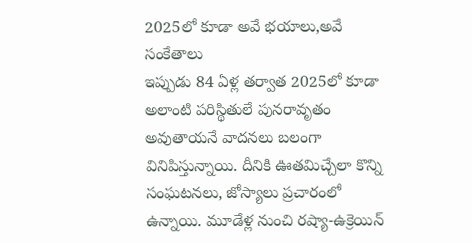2025లో కూడా అవే భయాలు,అవే సంకేతాలు
ఇప్పుడు 84 ఏళ్ల తర్వాత 2025లో కూడా అలాంటి పరిస్థితులే పునరావృతం అవుతాయనే వాదనలు బలంగా వినిపిస్తున్నాయి. దీనికి ఊతమిచ్చేలా కొన్ని సంఘటనలు, జోస్యాలు ప్రచారంలో ఉన్నాయి. మూడేళ్ల నుంచి రష్యా-ఉక్రెయిన్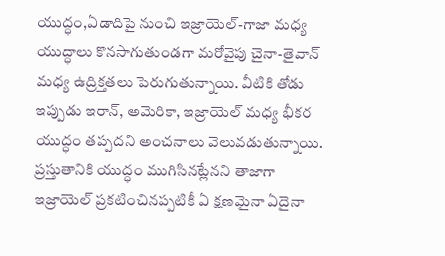యుద్ధం,ఏడాదిపై నుంచి ఇజ్రాయెల్-గాజా మధ్య యుద్ధాలు కొనసాగుతుండగా మరోవైపు చైనా-తైవాన్ మధ్య ఉద్రిక్తతలు పెరుగుతున్నాయి. వీటికి తోడు ఇప్పుడు ఇరాన్, అమెరికా, ఇజ్రాయెల్ మధ్య భీకర యుద్ధం తప్పదని అంచనాలు వెలువడుతున్నాయి. ప్రస్తుతానికి యుద్ధం ముగిసినట్లేనని తాజాగా ఇజ్రాయెల్ ప్రకటించినప్పటికీ ఏ క్షణమైనా ఏదైనా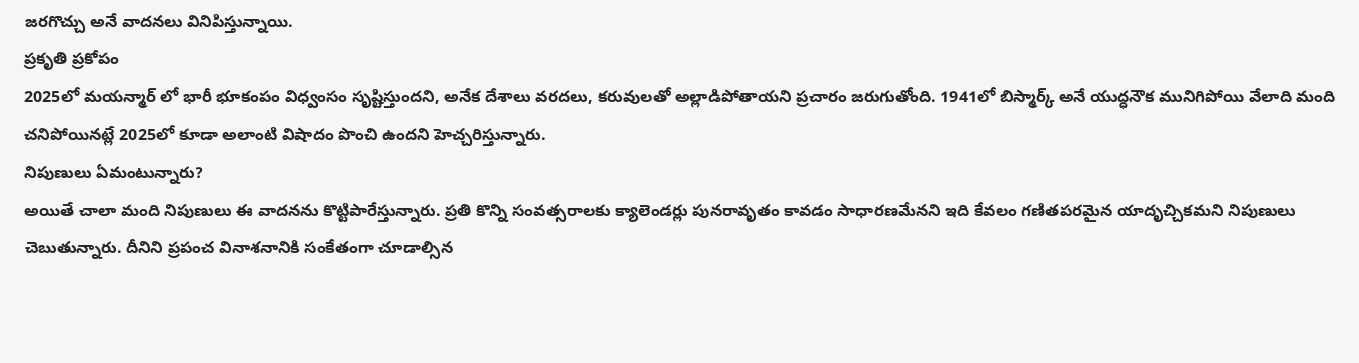జరగొచ్చు అనే వాదనలు వినిపిస్తున్నాయి.
ప్రకృతి ప్రకోపం
2025లో మయన్మార్ లో భారీ భూకంపం విధ్వంసం సృష్టిస్తుందని, అనేక దేశాలు వరదలు, కరువులతో అల్లాడిపోతాయని ప్రచారం జరుగుతోంది. 1941లో బిస్మార్క్ అనే యుద్ధనౌక మునిగిపోయి వేలాది మంది చనిపోయినట్లే 2025లో కూడా అలాంటి విషాదం పొంచి ఉందని హెచ్చరిస్తున్నారు.
నిపుణులు ఏమంటున్నారు?
అయితే చాలా మంది నిపుణులు ఈ వాదనను కొట్టిపారేస్తున్నారు. ప్రతి కొన్ని సంవత్సరాలకు క్యాలెండర్లు పునరావృతం కావడం సాధారణమేనని ఇది కేవలం గణితపరమైన యాదృచ్చికమని నిపుణులు చెబుతున్నారు. దీనిని ప్రపంచ వినాశనానికి సంకేతంగా చూడాల్సిన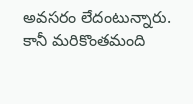అవసరం లేదంటున్నారు. కానీ మరికొంతమంది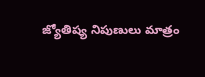జ్యోతిష్య నిపుణులు మాత్రం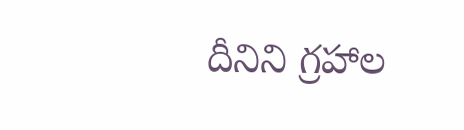దీనిని గ్రహాల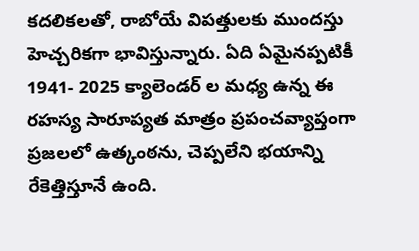కదలికలతో, రాబోయే విపత్తులకు ముందస్తు హెచ్చరికగా భావిస్తున్నారు. ఏది ఏమైనప్పటికీ 1941- 2025 క్యాలెండర్ ల మధ్య ఉన్న ఈ రహస్య సారూప్యత మాత్రం ప్రపంచవ్యాప్తంగా ప్రజలలో ఉత్కంఠను, చెప్పలేని భయాన్ని రేకెత్తిస్తూనే ఉంది.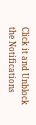Click it and Unblock the Notifications